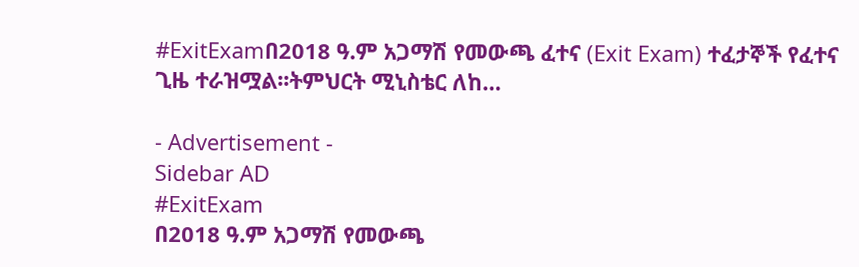#ExitExamበ2018 ዓ.ም አጋማሽ የመውጫ ፈተና (Exit Exam) ተፈታኞች የፈተና ጊዜ ተራዝሟል፡፡ትምህርት ሚኒስቴር ለከ…

- Advertisement -
Sidebar AD
#ExitExam
በ2018 ዓ.ም አጋማሽ የመውጫ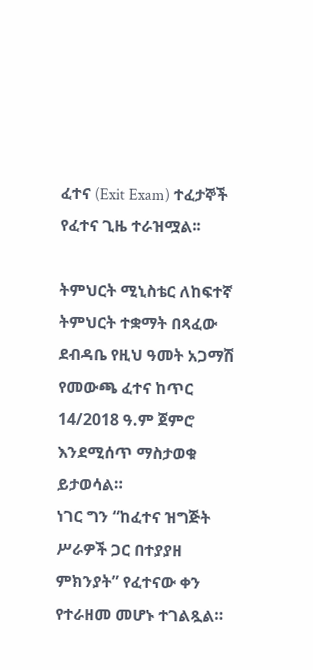ፈተና (Exit Exam) ተፈታኞች የፈተና ጊዜ ተራዝሟል፡፡

ትምህርት ሚኒስቴር ለከፍተኛ ትምህርት ተቋማት በጻፈው ደብዳቤ የዚህ ዓመት አጋማሽ የመውጫ ፈተና ከጥር 14/2018 ዓ.ም ጀምሮ እንደሚሰጥ ማስታወቁ ይታወሳል።
ነገር ግን “ከፈተና ዝግጅት ሥራዎች ጋር በተያያዘ ምክንያት” የፈተናው ቀን የተራዘመ መሆኑ ተገልጿል።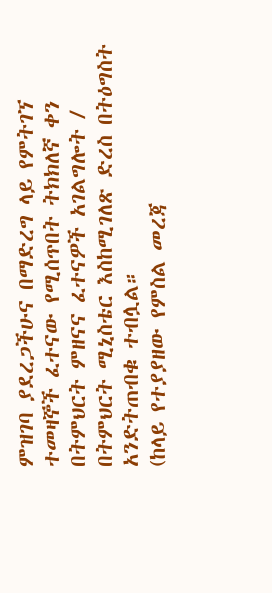ምዝገባ ያደረጋችሁና በማድረግ ላይ የምትገኘ ተመዛኞች ፈተናው የሚሰጥበት ትክክለኛ ቀን በትምህርት ምዘናና ፈተናዎች አገልግሎት / በትምህርት ሚኒስቴር እስከሚገለጽ ድረስ በትዕግስት አንድትጠብቁ ተብሏል።
(ከላይ የተያያዘው የምስል መረጃ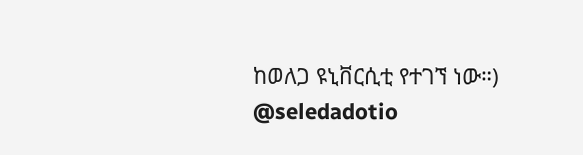ከወለጋ ዩኒቨርሲቲ የተገኘ ነው።)
@seledadotio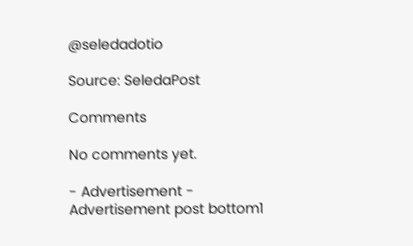@seledadotio

Source: SeledaPost

Comments

No comments yet.

- Advertisement -
Advertisement post bottom1